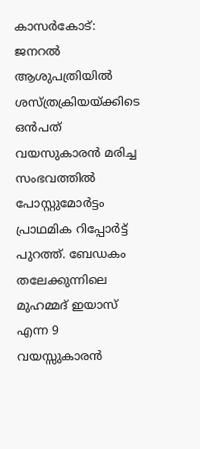കാസർകോട്: ജനറൽ ആശുപത്രിയിൽ ശസ്ത്രക്രിയയ്ക്കിടെ ഒൻപത് വയസുകാരൻ മരിച്ച സംഭവത്തിൽ പോസ്റ്റുമോർട്ടം പ്രാഥമിക റിപ്പോർട്ട് പുറത്ത്. ബേഡകം തലേക്കുന്നിലെ മുഹമ്മദ് ഇയാസ് എന്ന 9 വയസ്സുകാരൻ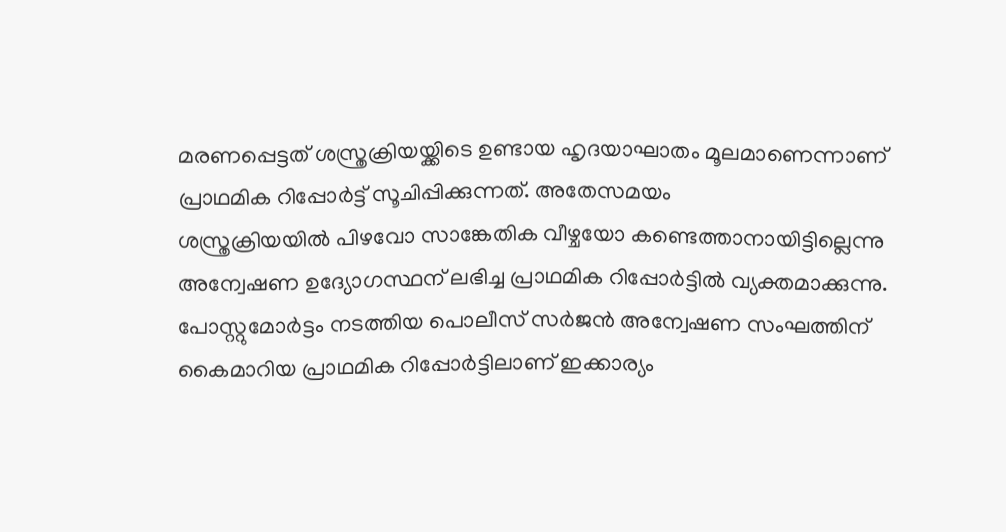മരണപ്പെട്ടത് ശസ്ത്രക്രിയയ്ക്കിടെ ഉണ്ടായ ഹൃദയാഘാതം മൂലമാണെന്നാണ്
പ്രാഥമിക റിപ്പോർട്ട് സൂചിപ്പിക്കുന്നത്. അതേസമയം
ശസ്ത്രക്രിയയിൽ പിഴവോ സാങ്കേതിക വീഴ്ചയോ കണ്ടെത്താനായിട്ടില്ലെന്നു അന്വേഷണ ഉദ്യോഗസ്ഥന് ലഭിച്ച പ്രാഥമിക റിപ്പോർട്ടിൽ വ്യക്തമാക്കുന്നു. പോസ്റ്റുമോർട്ടം നടത്തിയ പൊലീസ് സർജൻ അന്വേഷണ സംഘത്തിന് കൈമാറിയ പ്രാഥമിക റിപ്പോർട്ടിലാണ് ഇക്കാര്യം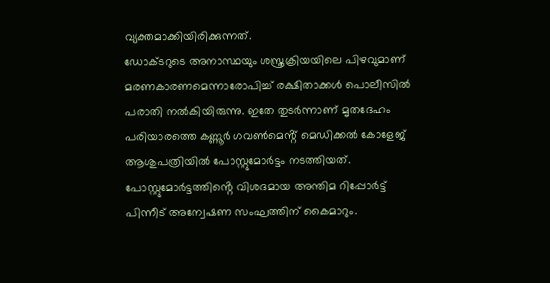വ്യക്തമാക്കിയിരിക്കുന്നത്.
ഡോക്ടറുടെ അനാസ്ഥയും ശസ്ത്രക്രിയയിലെ പിഴവുമാണ് മരണകാരണമെന്നാരോപിച്ച് രക്ഷിതാക്കൾ പൊലീസിൽ പരാതി നൽകിയിരുന്നു. ഇതേ തുടർന്നാണ് മൃതദേഹം പരിയാരത്തെ കണ്ണൂർ ഗവൺമെൻ്റ് മെഡിക്കൽ കോളേജ് ആശുപത്രിയിൽ പോസ്റ്റുമോർട്ടം നടത്തിയത്.
പോസ്റ്റുമോർട്ടത്തിൻ്റെ വിശദമായ അന്തിമ റിപ്പോർട്ട് പിന്നീട് അന്വേഷണ സംഘത്തിന് കൈമാറും.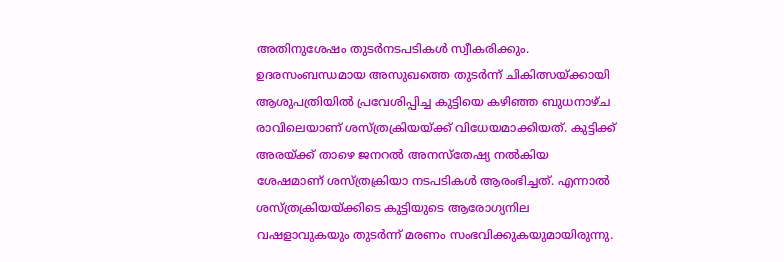അതിനുശേഷം തുടർനടപടികൾ സ്വീകരിക്കും. ഉദരസംബന്ധമായ അസുഖത്തെ തുടർന്ന് ചികിത്സയ്ക്കായി ആശുപത്രിയിൽ പ്രവേശിപ്പിച്ച കുട്ടിയെ കഴിഞ്ഞ ബുധനാഴ്ച രാവിലെയാണ് ശസ്ത്രക്രിയയ്ക്ക് വിധേയമാക്കിയത്. കുട്ടിക്ക് അരയ്ക്ക് താഴെ ജനറൽ അനസ്തേഷ്യ നൽകിയ ശേഷമാണ് ശസ്ത്രക്രിയാ നടപടികൾ ആരംഭിച്ചത്. എന്നാൽ ശസ്ത്രക്രിയയ്ക്കിടെ കുട്ടിയുടെ ആരോഗ്യനില വഷളാവുകയും തുടർന്ന് മരണം സംഭവിക്കുകയുമായിരുന്നു.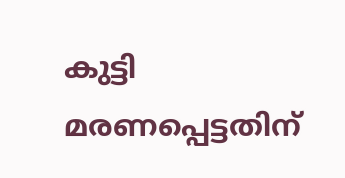കുട്ടി മരണപ്പെട്ടതിന്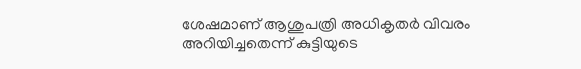ശേഷമാണ് ആശുപത്രി അധികൃതർ വിവരം അറിയിച്ചതെന്ന് കുട്ടിയുടെ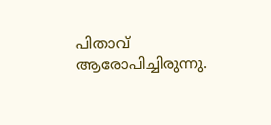പിതാവ് ആരോപിച്ചിരുന്നു.